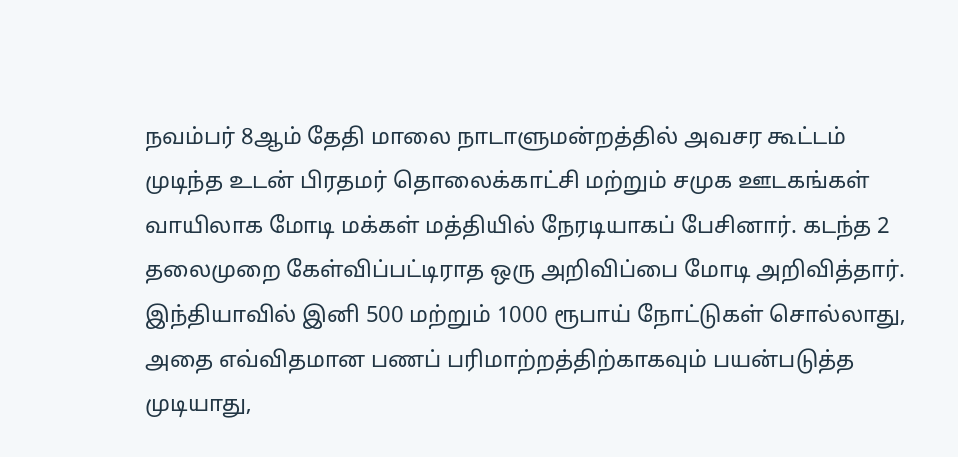நவம்பர் 8ஆம் தேதி மாலை நாடாளுமன்றத்தில் அவசர கூட்டம் முடிந்த உடன் பிரதமர் தொலைக்காட்சி மற்றும் சமுக ஊடகங்கள் வாயிலாக மோடி மக்கள் மத்தியில் நேரடியாகப் பேசினார். கடந்த 2 தலைமுறை கேள்விப்பட்டிராத ஒரு அறிவிப்பை மோடி அறிவித்தார்.
இந்தியாவில் இனி 500 மற்றும் 1000 ரூபாய் நோட்டுகள் சொல்லாது, அதை எவ்விதமான பணப் பரிமாற்றத்திற்காகவும் பயன்படுத்த முடியாது,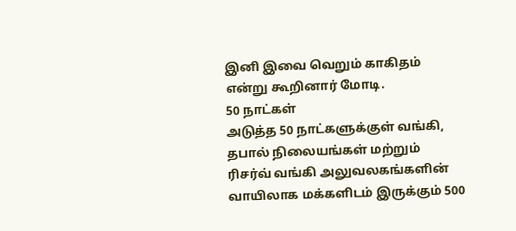இனி இவை வெறும் காகிதம் என்று கூறினார் மோடி.
50 நாட்கள்
அடுத்த 50 நாட்களுக்குள் வங்கி, தபால் நிலையங்கள் மற்றும் ரிசர்வ் வங்கி அலுவலகங்களின் வாயிலாக மக்களிடம் இருக்கும் 500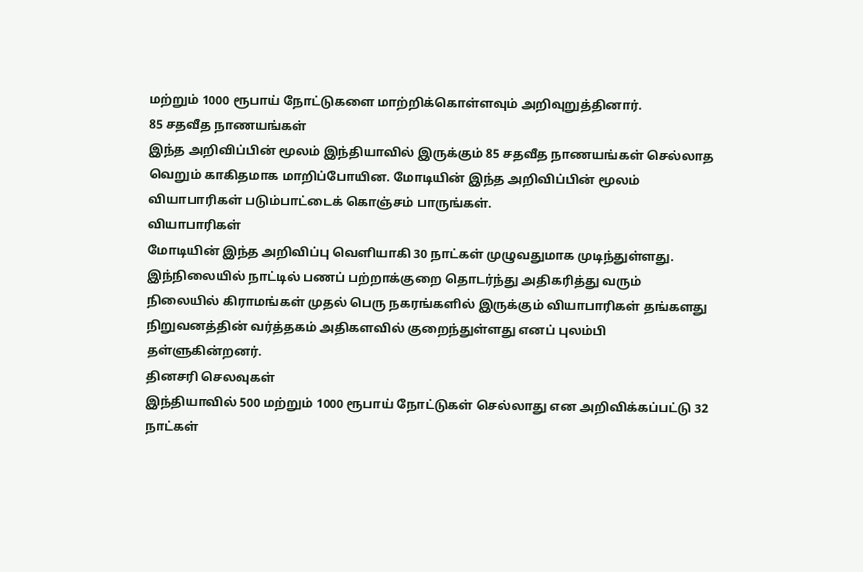மற்றும் 1000 ரூபாய் நோட்டுகளை மாற்றிக்கொள்ளவும் அறிவுறுத்தினார்.
85 சதவீத நாணயங்கள்
இந்த அறிவிப்பின் மூலம் இந்தியாவில் இருக்கும் 85 சதவீத நாணயங்கள் செல்லாத வெறும் காகிதமாக மாறிப்போயின. மோடியின் இந்த அறிவிப்பின் மூலம் வியாபாரிகள் படும்பாட்டைக் கொஞ்சம் பாருங்கள்.
வியாபாரிகள்
மோடியின் இந்த அறிவிப்பு வெளியாகி 30 நாட்கள் முழுவதுமாக முடிந்துள்ளது. இந்நிலையில் நாட்டில் பணப் பற்றாக்குறை தொடர்ந்து அதிகரித்து வரும் நிலையில் கிராமங்கள் முதல் பெரு நகரங்களில் இருக்கும் வியாபாரிகள் தங்களது நிறுவனத்தின் வர்த்தகம் அதிகளவில் குறைந்துள்ளது எனப் புலம்பி தள்ளுகின்றனர்.
தினசரி செலவுகள்
இந்தியாவில் 500 மற்றும் 1000 ரூபாய் நோட்டுகள் செல்லாது என அறிவிக்கப்பட்டு 32 நாட்கள்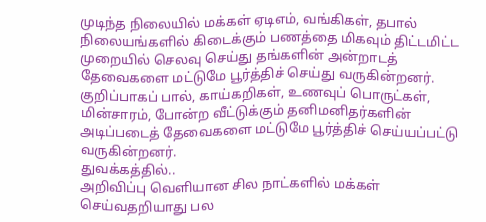முடிந்த நிலையில் மக்கள் ஏடிஎம், வங்கிகள், தபால் நிலையங்களில் கிடைக்கும் பணத்தை மிகவும் திட்டமிட்ட முறையில் செலவு செய்து தங்களின் அன்றாடத் தேவைகளை மட்டுமே பூர்த்திச் செய்து வருகின்றனர்.
குறிப்பாகப் பால், காய்கறிகள், உணவுப் பொருட்கள், மின்சாரம், போன்ற வீட்டுக்கும் தனிமனிதர்களின் அடிப்படைத் தேவைகளை மட்டுமே பூர்த்திச் செய்யப்பட்டு வருகின்றனர்.
துவக்கத்தில்..
அறிவிப்பு வெளியான சில நாட்களில் மக்கள் செய்வதறியாது பல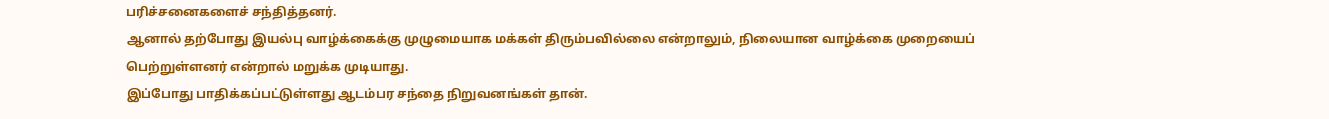பரிச்சனைகளைச் சந்தித்தனர்.
ஆனால் தற்போது இயல்பு வாழ்க்கைக்கு முழுமையாக மக்கள் திரும்பவில்லை என்றாலும், நிலையான வாழ்க்கை முறையைப் பெற்றுள்ளனர் என்றால் மறுக்க முடியாது.
இப்போது பாதிக்கப்பட்டுள்ளது ஆடம்பர சந்தை நிறுவனங்கள் தான்.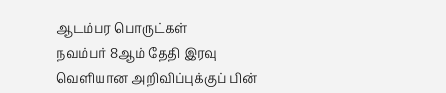ஆடம்பர பொருட்கள்
நவம்பர் 8ஆம் தேதி இரவு வெளியான அறிவிப்புக்குப் பின்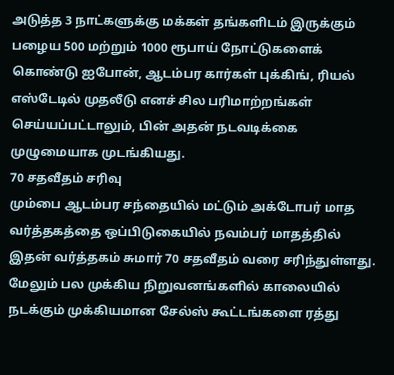அடுத்த 3 நாட்களுக்கு மக்கள் தங்களிடம் இருக்கும் பழைய 500 மற்றும் 1000 ரூபாய் நோட்டுகளைக் கொண்டு ஐபோன், ஆடம்பர கார்கள் புக்கிங், ரியல் எஸ்டேடில் முதலீடு எனச் சில பரிமாற்றங்கள் செய்யப்பட்டாலும், பின் அதன் நடவடிக்கை முழுமையாக முடங்கியது.
70 சதவீதம் சரிவு
மும்பை ஆடம்பர சந்தையில் மட்டும் அக்டோபர் மாத வர்த்தகத்தை ஒப்பிடுகையில் நவம்பர் மாதத்தில் இதன் வர்த்தகம் சுமார் 70 சதவீதம் வரை சரிந்துள்ளது.
மேலும் பல முக்கிய நிறுவனங்களில் காலையில் நடக்கும் முக்கியமான சேல்ஸ் கூட்டங்களை ரத்து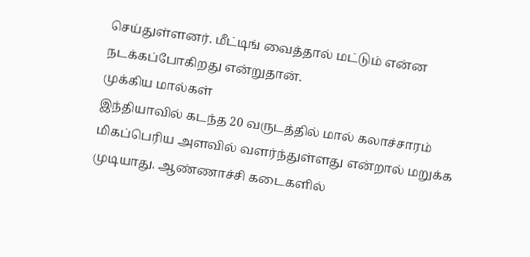செய்துள்ளனர். மீட்டிங் வைத்தால் மட்டும் என்ன நடக்கப்போகிறது என்றுதான்.
முக்கிய மால்கள்
இந்தியாவில் கடந்த 20 வருடத்தில் மால் கலாச்சாரம் மிகப்பெரிய அளவில் வளர்ந்துள்ளது என்றால் மறுக்க முடியாது. ஆண்ணாச்சி கடைகளில்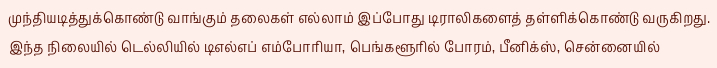முந்தியடித்துக்கொண்டு வாங்கும் தலைகள் எல்லாம் இப்போது டிராலிகளைத் தள்ளிக்கொண்டு வருகிறது.
இந்த நிலையில் டெல்லியில் டிஎல்எப் எம்போரியா, பெங்களூரில் போரம், பீனிக்ஸ், சென்னையில்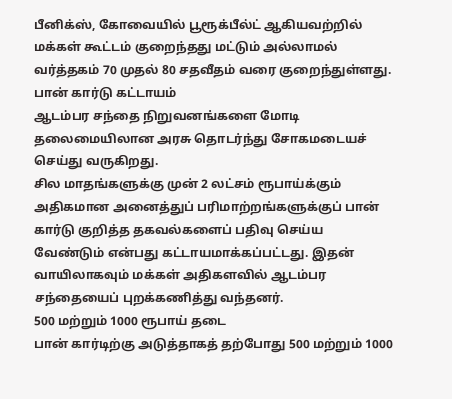பீனிக்ஸ், கோவையில் பூரூக்பீல்ட் ஆகியவற்றில் மக்கள் கூட்டம் குறைந்தது மட்டும் அல்லாமல் வர்த்தகம் 70 முதல் 80 சதவீதம் வரை குறைந்துள்ளது.
பான் கார்டு கட்டாயம்
ஆடம்பர சந்தை நிறுவனங்களை மோடி தலைமையிலான அரசு தொடர்ந்து சோகமடையச் செய்து வருகிறது.
சில மாதங்களுக்கு முன் 2 லட்சம் ரூபாய்க்கும் அதிகமான அனைத்துப் பரிமாற்றங்களுக்குப் பான் கார்டு குறித்த தகவல்களைப் பதிவு செய்ய வேண்டும் என்பது கட்டாயமாக்கப்பட்டது. இதன் வாயிலாகவும் மக்கள் அதிகளவில் ஆடம்பர சந்தையைப் புறக்கணித்து வந்தனர்.
500 மற்றும் 1000 ரூபாய் தடை
பான் கார்டிற்கு அடுத்தாகத் தற்போது 500 மற்றும் 1000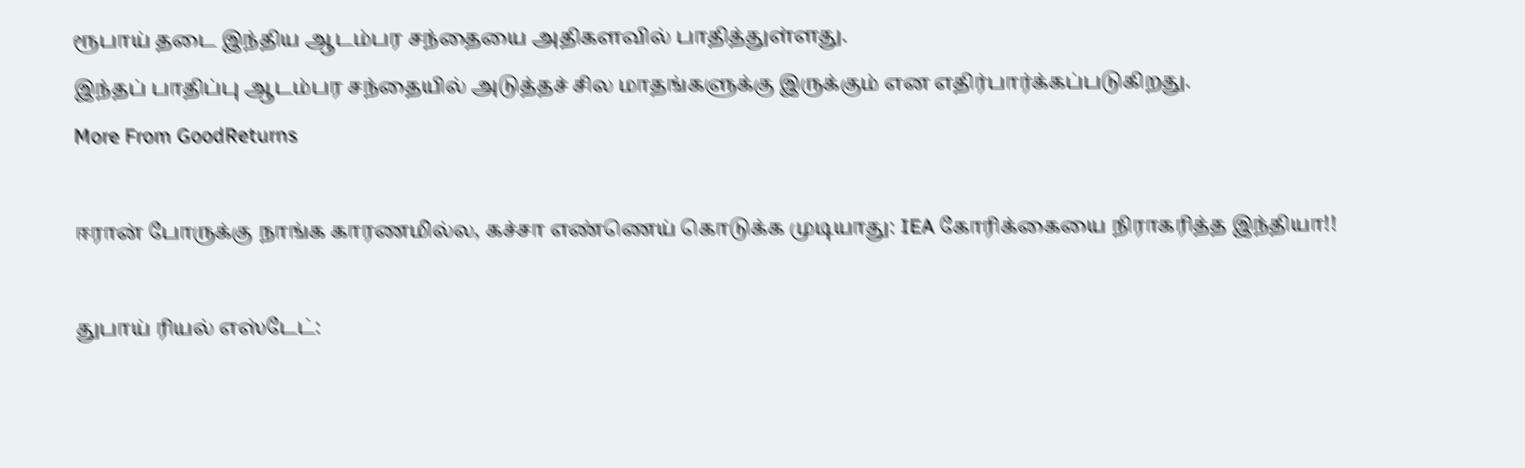ரூபாய் தடை இந்திய ஆடம்பர சந்தையை அதிகளவில் பாதித்துள்ளது.
இந்தப் பாதிப்பு ஆடம்பர சந்தையில் அடுத்தச் சில மாதங்களுக்கு இருக்கும் என எதிர்பார்க்கப்படுகிறது.
More From GoodReturns

ஈரான் போருக்கு நாங்க காரணமில்ல, கச்சா எண்ணெய் கொடுக்க முடியாது: IEA கோரிக்கையை நிராகரித்த இந்தியா!!

துபாய் ரியல் எஸ்டேட்: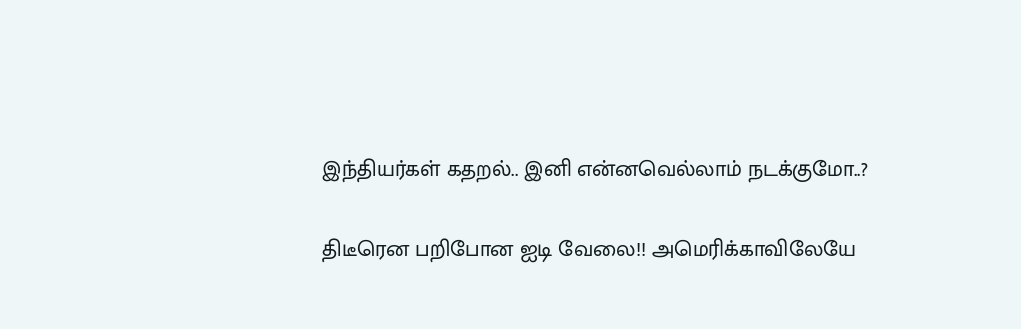இந்தியர்கள் கதறல்.. இனி என்னவெல்லாம் நடக்குமோ..?

திடீரென பறிபோன ஐடி வேலை!! அமெரிக்காவிலேயே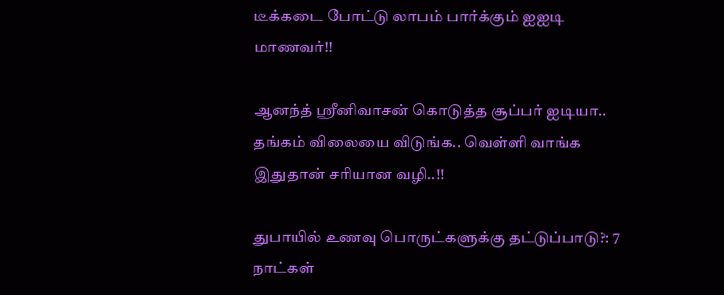டீக்கடை போட்டு லாபம் பார்க்கும் ஐஐடி மாணவர்!!

ஆனந்த் ஸ்ரீனிவாசன் கொடுத்த சூப்பர் ஐடியா.. தங்கம் விலையை விடுங்க.. வெள்ளி வாங்க இதுதான் சரியான வழி..!!

துபாயில் உணவு பொருட்களுக்கு தட்டுப்பாடு?: 7 நாட்கள்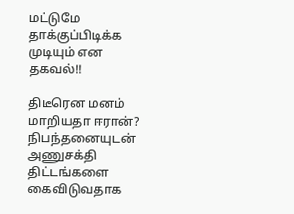மட்டுமே தாக்குப்பிடிக்க முடியும் என தகவல்!!

திடீரென மனம் மாறியதா ஈரான்? நிபந்தனையுடன் அணுசக்தி திட்டங்களை கைவிடுவதாக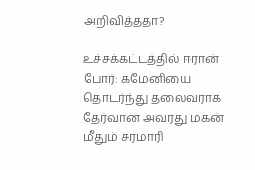அறிவித்ததா?

உச்சக்கட்டத்தில் ஈரான் போர்: கமேனியை தொடர்ந்து தலைவராக தேர்வான அவரது மகன் மீதும் சரமாரி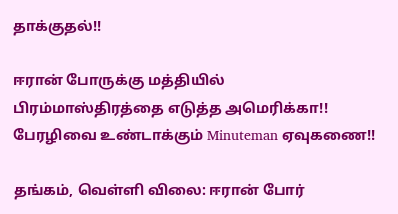தாக்குதல்!!

ஈரான் போருக்கு மத்தியில் பிரம்மாஸ்திரத்தை எடுத்த அமெரிக்கா!! பேரழிவை உண்டாக்கும் Minuteman ஏவுகணை!!

தங்கம், வெள்ளி விலை: ஈரான் போர்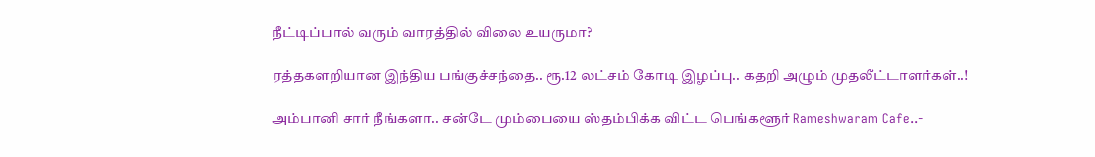நீட்டிப்பால் வரும் வாரத்தில் விலை உயருமா?

ரத்தகளறியான இந்திய பங்குச்சந்தை.. ரூ.12 லட்சம் கோடி இழப்பு.. கதறி அழும் முதலீட்டாளர்கள்..!

அம்பானி சார் நீங்களா.. சன்டே மும்பையை ஸ்தம்பிக்க விட்ட பெங்களூர் Rameshwaram Cafe..-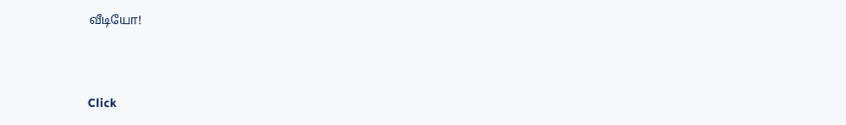வீடியோ!



Click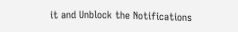it and Unblock the Notifications